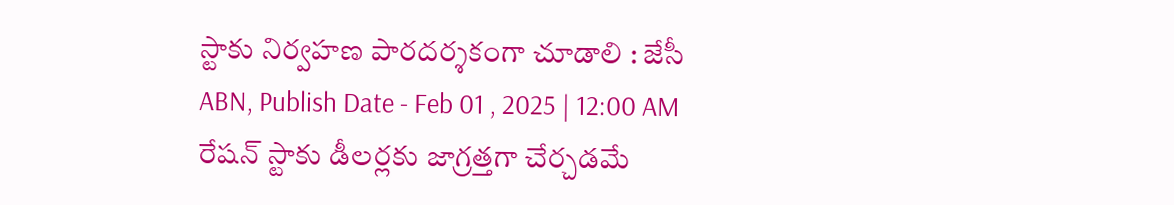స్టాకు నిర్వహణ పారదర్శకంగా చూడాలి : జేసీ
ABN, Publish Date - Feb 01 , 2025 | 12:00 AM
రేషన్ స్టాకు డీలర్లకు జాగ్రత్తగా చేర్చడమే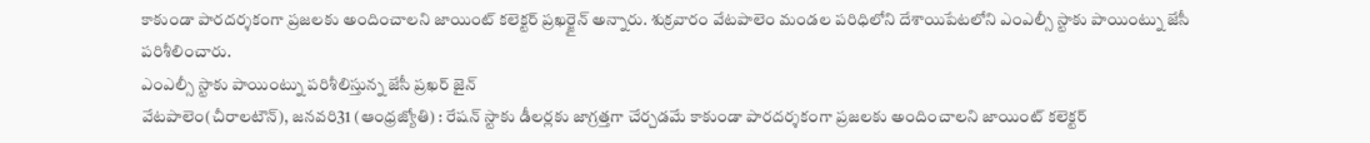కాకుండా పారదర్శకంగా ప్రజలకు అందించాలని జాయింట్ కలెక్టర్ ప్రఖర్జైన్ అన్నారు. శుక్రవారం వేటపాలెం మండల పరిధిలోని దేశాయిపేటలోని ఎంఎల్సీ స్టాకు పాయింట్ను జేసీ పరిశీలించారు.
ఎంఎల్సీ స్టాకు పాయింట్ను పరిశీలిస్తున్న జేసీ ప్రఖర్ జైన్
వేటపాలెం(చీరాలటౌన్), జనవరి31 (ఆంధ్రజ్యోతి) : రేషన్ స్టాకు డీలర్లకు జాగ్రత్తగా చేర్చడమే కాకుండా పారదర్శకంగా ప్రజలకు అందించాలని జాయింట్ కలెక్టర్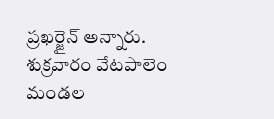ప్రఖర్జైన్ అన్నారు. శుక్రవారం వేటపాలెం మండల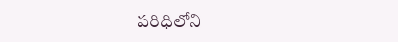పరిధిలోని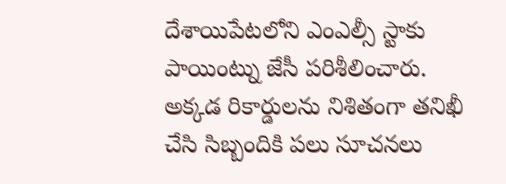దేశాయిపేటలోని ఎంఎల్సీ స్టాకు పాయింట్ను జేసీ పరిశీలించారు. అక్కడ రికార్డులను నిశితంగా తనిఖీ చేసి సిబ్బందికి పలు సూచనలు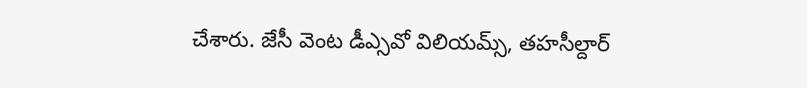చేశారు. జేసీ వెంట డీఎ్సవో విలియమ్స్, తహసీల్దార్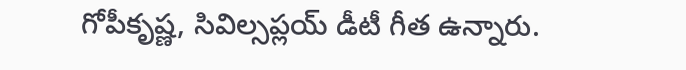గోపీకృష్ణ, సివిల్సప్లయ్ డీటీ గీత ఉన్నారు.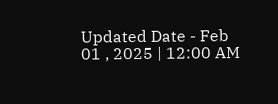Updated Date - Feb 01 , 2025 | 12:00 AM